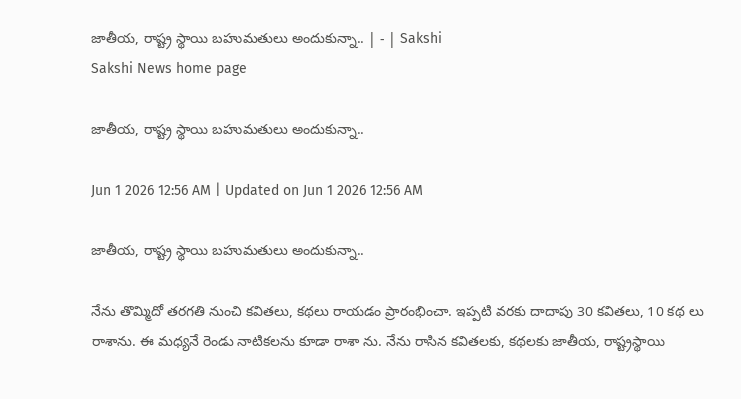జాతీయ, రాష్ట్ర స్థాయి బహుమతులు అందుకున్నా.. | - | Sakshi
Sakshi News home page

జాతీయ, రాష్ట్ర స్థాయి బహుమతులు అందుకున్నా..

Jun 1 2026 12:56 AM | Updated on Jun 1 2026 12:56 AM

జాతీయ, రాష్ట్ర స్థాయి బహుమతులు అందుకున్నా..

నేను తొమ్మిదో తరగతి నుంచి కవితలు, కథలు రాయడం ప్రారంభించా. ఇప్పటి వరకు దాదాపు 30 కవితలు, 10 కథ లు రాశాను. ఈ మధ్యనే రెండు నాటికలను కూడా రాశా ను. నేను రాసిన కవితలకు, కథలకు జాతీయ, రాష్ట్రస్థాయి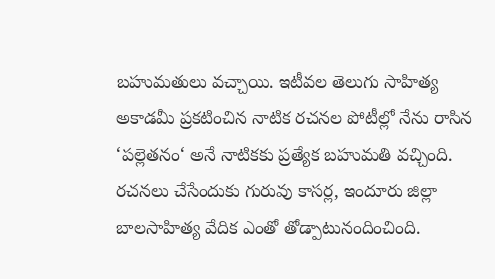బహుమతులు వచ్చాయి. ఇటీవల తెలుగు సాహిత్య అకాడమీ ప్రకటించిన నాటిక రచనల పోటీల్లో నేను రాసిన ‘పల్లెతనం‘ అనే నాటికకు ప్రత్యేక బహుమతి వచ్చింది. రచనలు చేసేందుకు గురువు కాసర్ల, ఇందూరు జిల్లా బాలసాహిత్య వేదిక ఎంతో తోడ్పాటునందించింది.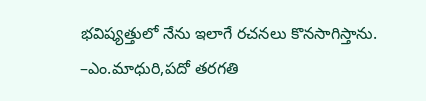భవిష్యత్తులో నేను ఇలాగే రచనలు కొనసాగిస్తాను. –ఎం.మాధురి,పదో తరగతి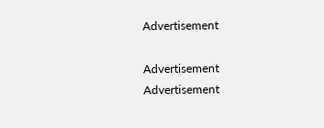Advertisement

Advertisement
Advertisement